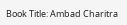Book Title: Ambad Charitra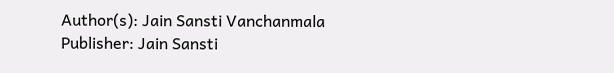Author(s): Jain Sansti Vanchanmala
Publisher: Jain Sansti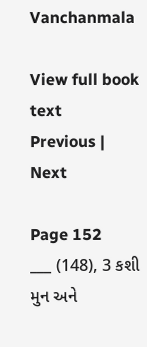Vanchanmala

View full book text
Previous | Next

Page 152
___ (148), 3 કશી મુન અને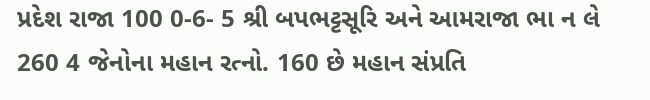પ્રદેશ રાજા 100 0-6- 5 શ્રી બપભટ્ટસૂરિ અને આમરાજા ભા ન લે 260 4 જેનોના મહાન રત્નો. 160 છે મહાન સંપ્રતિ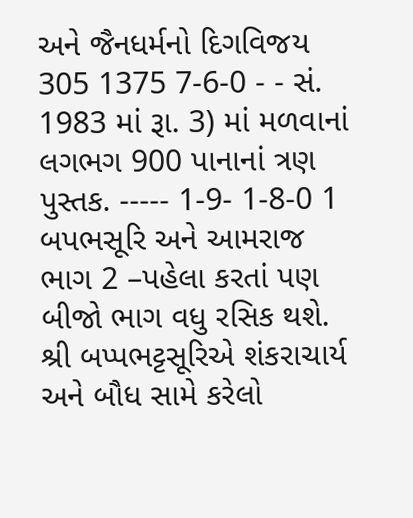અને જૈનધર્મનો દિગવિજય 305 1375 7-6-0 - - સં. 1983 માં રૂા. 3) માં મળવાનાં લગભગ 900 પાનાનાં ત્રણ પુસ્તક. ----- 1-9- 1-8-0 1 બપભસૂરિ અને આમરાજ ભાગ 2 –પહેલા કરતાં પણ બીજો ભાગ વધુ રસિક થશે. શ્રી બપ્પભટ્ટસૂરિએ શંકરાચાર્ય અને બૌધ સામે કરેલો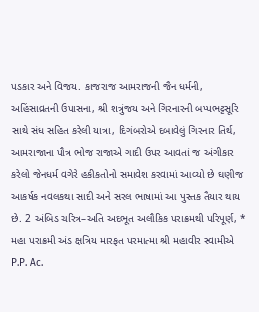પડકાર અને વિજય. કાજરાજ આમરાજની જૈન ધર્મની, અહિંસાવ્રતની ઉપાસના, શ્રી શત્રુંજય અને ગિરનારની બપ્પભટ્ટસૂરિ સાથે સંધ સહિત કરેલી યાત્રા, દિગંબરોએ દબાવેલું ગિરનાર તિર્થ, આમરાજાના પૌત્ર ભોજ રાજાએ ગાદી ઉપર આવતાં જ અંગીકાર કરેલો જેનધર્મ વગેરે હકીકતોનો સમાવેશ કરવામાં આવ્યો છે ઘણીજ આકર્ષક નવલકથા સાદી અને સરલ ભાષામાં આ પુસ્તક તૈયાર થાય છે. 2 અંબિડ ચરિત્ર–અતિ અદભૂત અલૌકિક પરાક્રમથી પરિપૂર્ણ, * મહા પરાક્રમી અંડ ક્ષત્રિય મારફત પરમાત્મા શ્રી મહાવીર સ્વામીએ P.P. Ac.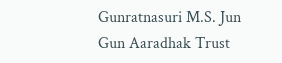Gunratnasuri M.S. Jun Gun Aaradhak Trust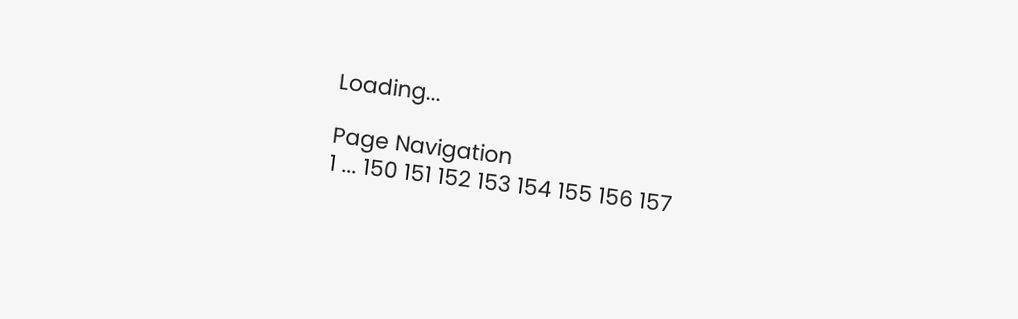Loading...

Page Navigation
1 ... 150 151 152 153 154 155 156 157